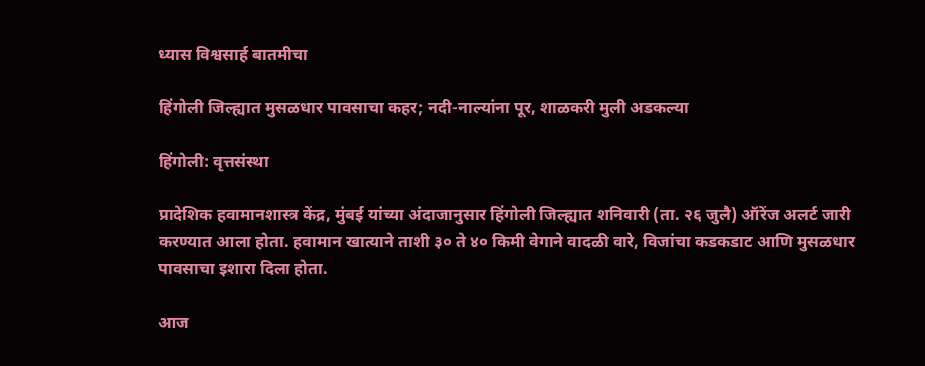ध्यास विश्वसार्ह बातमीचा

हिंगोली जिल्ह्यात मुसळधार पावसाचा कहर; नदी-नाल्यांना पूर, शाळकरी मुली अडकल्या

हिंगोली: वृत्तसंस्था

प्रादेशिक हवामानशास्त्र केंद्र, मुंबई यांच्या अंदाजानुसार हिंगोली जिल्ह्यात शनिवारी (ता. २६ जुलै) ऑरेंज अलर्ट जारी करण्यात आला होता. हवामान खात्याने ताशी ३० ते ४० किमी वेगाने वादळी वारे, विजांचा कडकडाट आणि मुसळधार पावसाचा इशारा दिला होता.

आज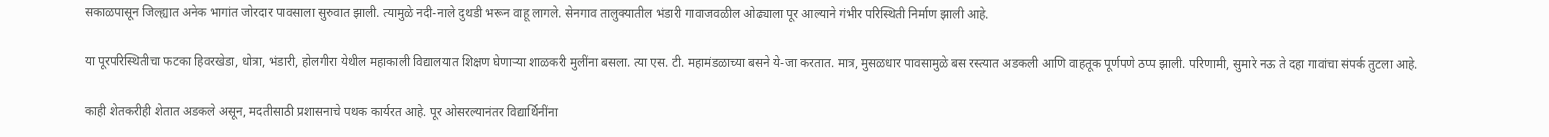सकाळपासून जिल्ह्यात अनेक भागांत जोरदार पावसाला सुरुवात झाली. त्यामुळे नदी-नाले दुथडी भरून वाहू लागले. सेनगाव तालुक्यातील भंडारी गावाजवळील ओढ्याला पूर आल्याने गंभीर परिस्थिती निर्माण झाली आहे.

या पूरपरिस्थितीचा फटका हिवरखेडा, धोत्रा, भंडारी, होलगीरा येथील महाकाली विद्यालयात शिक्षण घेणाऱ्या शाळकरी मुलींना बसला. त्या एस. टी. महामंडळाच्या बसने ये-जा करतात. मात्र, मुसळधार पावसामुळे बस रस्त्यात अडकली आणि वाहतूक पूर्णपणे ठप्प झाली. परिणामी, सुमारे नऊ ते दहा गावांचा संपर्क तुटला आहे.

काही शेतकरीही शेतात अडकले असून, मदतीसाठी प्रशासनाचे पथक कार्यरत आहे. पूर ओसरल्यानंतर विद्यार्थिनींना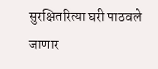सुरक्षितरित्या घरी पाठवले जाणार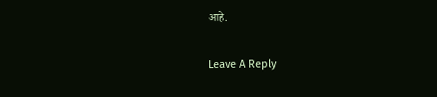आहे.

Leave A Reply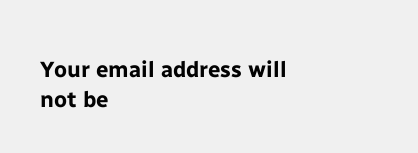Your email address will not be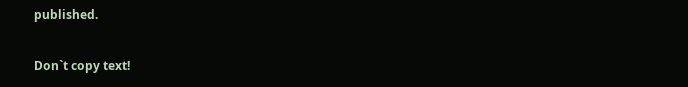published.

Don`t copy text!